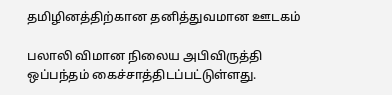தமிழினத்திற்கான தனித்துவமான ஊடகம்

பலாலி விமான நிலைய அபிவிருத்தி ஒப்பந்தம் கைச்சாத்திடப்பட்டுள்ளது.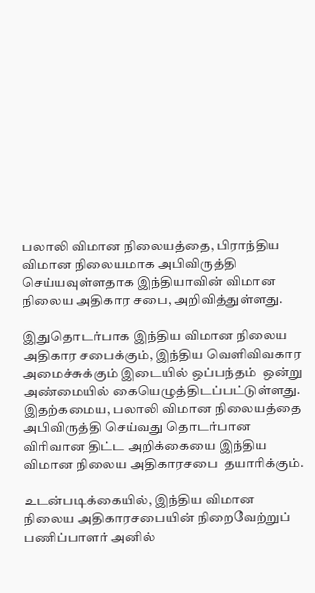பலாலி விமான நிலையத்தை, பிராந்திய விமான நிலையமாக அபிவிருத்தி செய்யவுள்ளதாக இந்தியாவின் விமான நிலைய அதிகார சபை, அறிவித்துள்ளது.

இதுதொடர்பாக இந்திய விமான நிலைய அதிகார சபைக்கும், இந்திய வெளிவிவகார அமைச்சுக்கும் இடையில் ஒப்பந்தம்  ஒன்று அண்மையில் கையெழுத்திடப்பட்டுள்ளது.
இதற்கமைய, பலாலி விமான நிலையத்தை அபிவிருத்தி செய்வது தொடர்பான விரிவான திட்ட அறிக்கையை இந்திய விமான நிலைய அதிகாரசபை  தயாரிக்கும்.

உடன்படிக்கையில், இந்திய விமான நிலைய அதிகாரசபையின் நிறைவேற்றுப் பணிப்பாளர் அனில்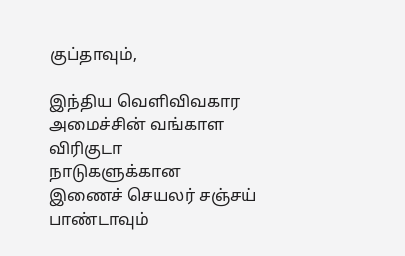குப்தாவும்,

இந்திய வெளிவிவகார அமைச்சின் வங்காள விரிகுடா நாடுகளுக்கான இணைச் செயலர் சஞ்சய் பாண்டாவும்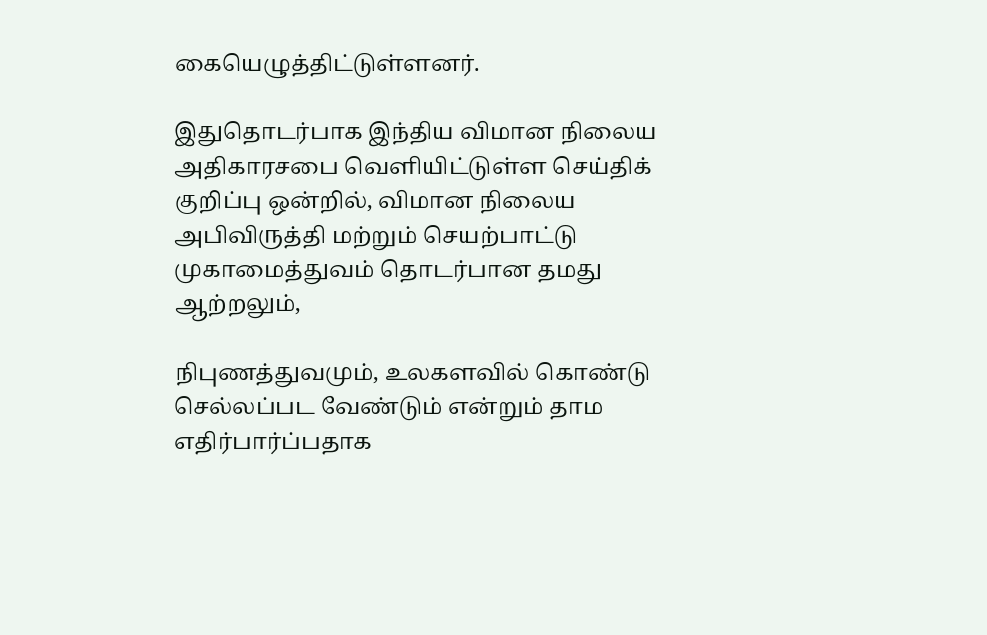கையெழுத்திட்டுள்ளனர்.

இதுதொடர்பாக இந்திய விமான நிலைய அதிகாரசபை வெளியிட்டுள்ள செய்திக் குறிப்பு ஒன்றில், விமான நிலைய அபிவிருத்தி மற்றும் செயற்பாட்டு முகாமைத்துவம் தொடர்பான தமது ஆற்றலும்,

நிபுணத்துவமும், உலகளவில் கொண்டு செல்லப்பட வேண்டும் என்றும் தாம  எதிர்பார்ப்பதாக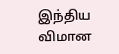இந்திய விமான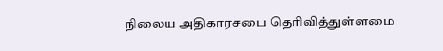நிலைய அதிகாரசபை தெரிவித்துள்ளமை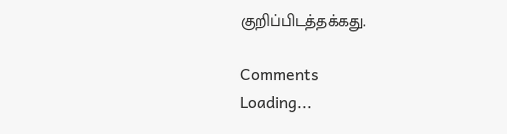குறிப்பிடத்தக்கது.

Comments
Loading...